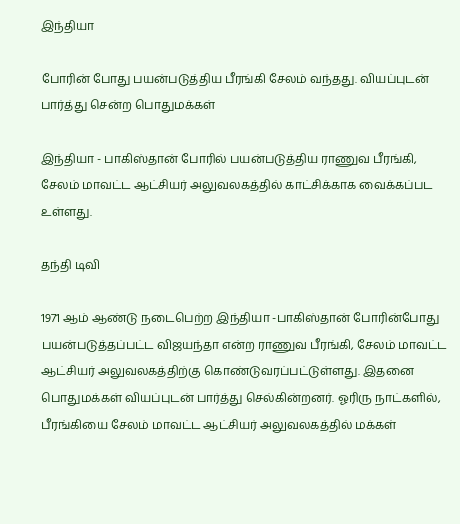இந்தியா

போரின் போது பயன்படுத்திய பீரங்கி சேலம் வந்த‌து. வியப்புடன் பார்த்து சென்ற பொதுமக்கள்

இந்தியா - பாகிஸ்தான் போரில் பயன்படுத்திய ராணுவ பீரங்கி, சேலம் மாவட்ட ஆட்சியர் அலுவலகத்தில் காட்சிக்காக வைக்கப்பட உள்ளது.

தந்தி டிவி

1971 ஆம் ஆண்டு நடைபெற்ற இந்தியா -பாகிஸ்தான் போரின்போது பயன்படுத்தப்பட்ட விஜயந்தா என்ற ராணுவ பீரங்கி, சேலம் மாவட்ட ஆட்சியர் அலுவலகத்திற்கு கொண்டுவரப்பட்டுள்ளது. இதனை பொதுமக்கள் வியப்புடன் பார்த்து செல்கின்றனர். ஓரிரு நாட்களில், பீரங்கியை சேலம் மாவட்ட ஆட்சியர் அலுவலகத்தில் மக்கள்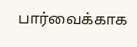பார்வைக்காக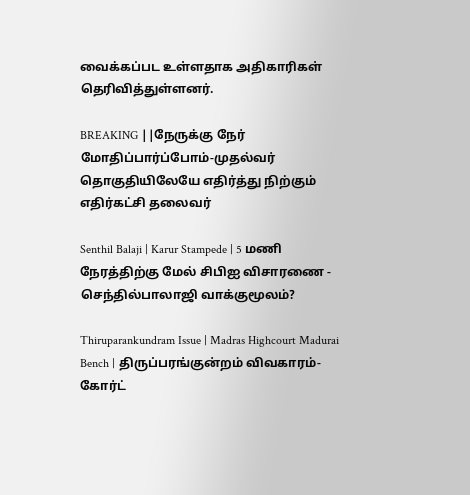வைக்கப்பட உள்ளதாக அதிகாரிகள் தெரிவித்துள்ளனர்.

BREAKING ||நேருக்கு நேர் மோதிப்பார்ப்போம்-முதல்வர் தொகுதியிலேயே எதிர்த்து நிற்கும் எதிர்கட்சி தலைவர்

Senthil Balaji | Karur Stampede | 5 மணி நேரத்திற்கு மேல் சிபிஐ விசாரணை - செந்தில்பாலாஜி வாக்குமூலம்?

Thiruparankundram Issue | Madras Highcourt Madurai Bench | திருப்பரங்குன்றம் விவகாரம்- கோர்ட்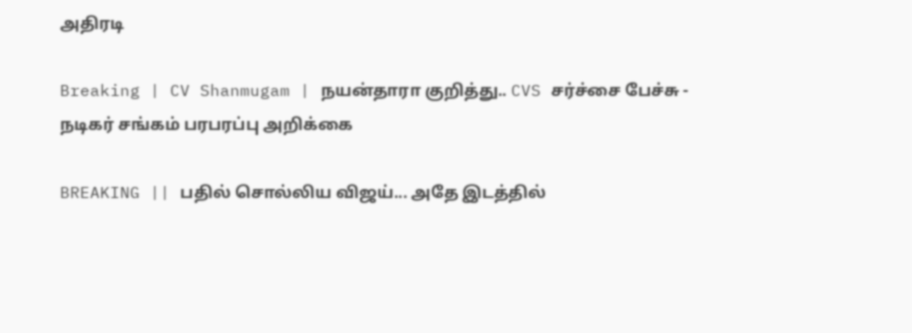அதிரடி

Breaking | CV Shanmugam | நயன்தாரா குறித்து.. CVS சர்ச்சை பேச்சு - நடிகர் சங்கம் பரபரப்பு அறிக்கை

BREAKING || பதில் சொல்லிய விஜய்... அதே இடத்தில்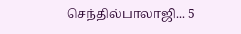செந்தில்பாலாஜி... 5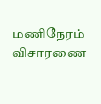மணிநேரம் விசாரணை